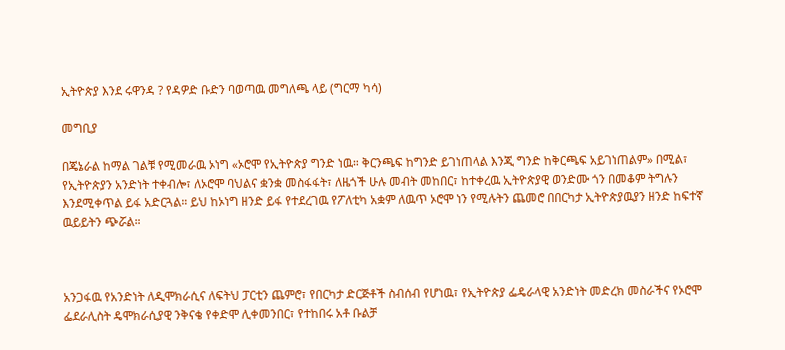ኢትዮጵያ እንደ ሩዋንዳ ? የዳዎድ ቡድን ባወጣዉ መግለጫ ላይ (ግርማ ካሳ)

መግቢያ

በጄኔራል ከማል ገልቹ የሚመራዉ ኦነግ «ኦሮሞ የኢትዮጵያ ግንድ ነዉ። ቅርንጫፍ ከግንድ ይገነጠላል እንጂ ግንድ ከቅርጫፍ አይገነጠልም» በሚል፣ የኢትዮጵያን አንድነት ተቀብሎ፣ ለኦሮሞ ባህልና ቋንቋ መስፋፋት፣ ለዜጎች ሁሉ መብት መከበር፣ ከተቀረዉ ኢትዮጵያዊ ወንድሙ ጎን በመቆም ትግሉን እንደሚቀጥል ይፋ አድርጓል። ይህ ከኦነግ ዘንድ ይፋ የተደረገዉ የፖለቲካ አቋም ለዉጥ ኦሮሞ ነን የሚሉትን ጨመሮ በበርካታ ኢትዮጵያዉያን ዘንድ ከፍተኛ ዉይይትን ጭሯል።



አንጋፋዉ የአንድነት ለዲሞክራሲና ለፍትህ ፓርቲን ጨምሮ፣ የበርካታ ድርጅቶች ስብሰብ የሆነዉ፣ የኢትዮጵያ ፌዴራላዊ አንድነት መድረክ መስራችና የኦሮሞ ፌደራሊስት ዴሞክራሲያዊ ንቅናቄ የቀድሞ ሊቀመንበር፣ የተከበሩ አቶ ቡልቻ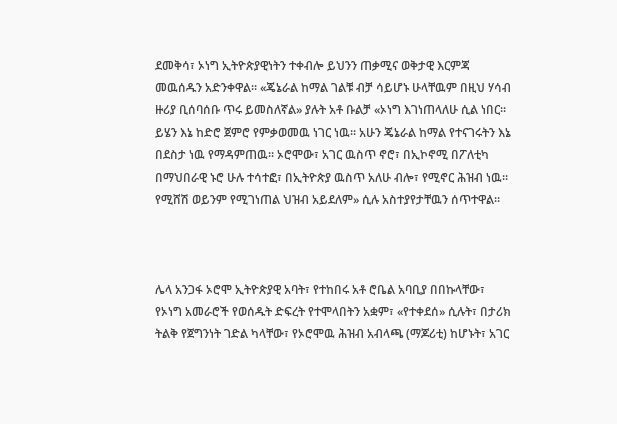ደመቅሳ፣ ኦነግ ኢትዮጵያዊነትን ተቀብሎ ይህንን ጠቃሚና ወቅታዊ እርምጃ መዉሰዱን አድንቀዋል። «ጄኔራል ከማል ገልቹ ብቻ ሳይሆኑ ሁላቸዉም በዚህ ሃሳብ ዙሪያ ቢሰባሰቡ ጥሩ ይመስለኛል» ያሉት አቶ ቡልቻ «ኦነግ እገነጠላለሁ ሲል ነበር። ይሄን እኔ ከድሮ ጀምሮ የምቃወመዉ ነገር ነዉ። አሁን ጄኔራል ከማል የተናገሩትን እኔ በደስታ ነዉ የማዳምጠዉ። ኦሮሞው፣ አገር ዉስጥ ኖሮ፣ በኢኮኖሚ በፖለቲካ በማህበራዊ ኑሮ ሁሉ ተሳተፎ፣ በኢትዮጵያ ዉስጥ አለሁ ብሎ፣ የሚኖር ሕዝብ ነዉ። የሚሸሽ ወይንም የሚገነጠል ህዝብ አይደለም» ሲሉ አስተያየታቸዉን ሰጥተዋል።



ሌላ አንጋፋ ኦሮሞ ኢትዮጵያዊ አባት፣ የተከበሩ አቶ ሮቤል አባቢያ በበኩላቸው፣ የኦነግ አመራሮች የወሰዱት ድፍረት የተሞላበትን አቋም፣ «የተቀደሰ» ሲሉት፣ በታሪክ ትልቅ የጀግንነት ገድል ካላቸው፣ የኦሮሞዉ ሕዝብ አብላጫ (ማጆሪቲ) ከሆኑት፣ አገር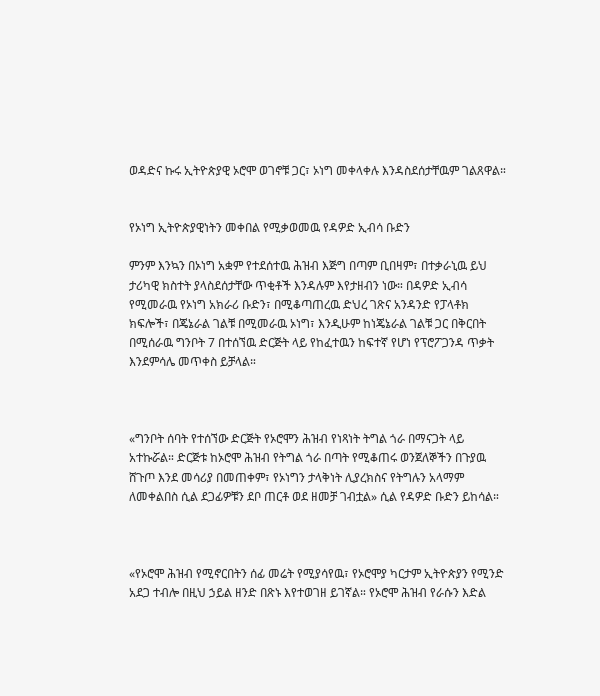ወዳድና ኩሩ ኢትዮጵያዊ ኦሮሞ ወገኖቹ ጋር፣ ኦነግ መቀላቀሉ እንዳስደሰታቸዉም ገልጸዋል።


የኦነግ ኢትዮጵያዊነትን መቀበል የሚቃወመዉ የዳዎድ ኢብሳ ቡድን

ምንም እንኳን በኦነግ አቋም የተደሰተዉ ሕዝብ እጅግ በጣም ቢበዛም፣ በተቃራኒዉ ይህ ታሪካዊ ክስተት ያላስደሰታቸው ጥቂቶች እንዳሉም እየታዘብን ነው። በዳዎድ ኢብሳ የሚመራዉ የኦነግ አክራሪ ቡድን፣ በሚቆጣጠረዉ ድህረ ገጽና አንዳንድ የፓላቶክ ክፍሎች፣ በጄኔራል ገልቹ በሚመራዉ ኦነግ፣ እንዲሁም ከነጄኔራል ገልቹ ጋር በቅርበት በሚሰራዉ ግንቦት 7 በተሰኘዉ ድርጅት ላይ የከፈተዉን ከፍተኛ የሆነ የፕሮፖጋንዳ ጥቃት እንደምሳሌ መጥቀስ ይቻላል።



«ግንቦት ሰባት የተሰኘው ድርጅት የኦሮሞን ሕዝብ የነጻነት ትግል ጎራ በማናጋት ላይ አተኩሯል። ድርጅቱ ከኦሮሞ ሕዝብ የትግል ጎራ በጣት የሚቆጠሩ ወንጀለኞችን በጉያዉ ሸጉጦ እንደ መሳሪያ በመጠቀም፣ የኦነግን ታላቅነት ሊያረክስና የትግሉን አላማም ለመቀልበስ ሲል ደጋፊዎቹን ደቦ ጠርቶ ወደ ዘመቻ ገብቷል» ሲል የዳዎድ ቡድን ይከሳል።



«የኦሮሞ ሕዝብ የሚኖርበትን ሰፊ መሬት የሚያሳየዉ፣ የኦሮሞያ ካርታም ኢትዮጵያን የሚንድ አደጋ ተብሎ በዚህ ኃይል ዘንድ በጽኑ እየተወገዘ ይገኛል። የኦሮሞ ሕዝብ የራሱን እድል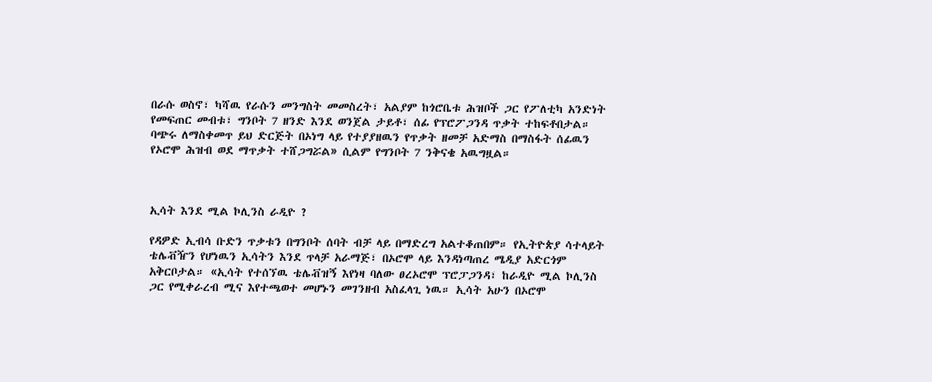በራሱ ወስኖ፣ ካሻዉ የራሱን መንግስት መመስረት፣ አልያም ከጎሮቤቱ ሕዝቦች ጋር የፖለቲካ አንድነት የመፍጠር መብቱ፣ ግንቦት 7 ዘንድ እንደ ወንጀል ታይቶ፣ ሰፊ የፕሮፖጋንዳ ጥቃት ተከፍቶበታል። ባጭሩ ለማስቀመጥ ይህ ድርጅት በኦነግ ላይ የተያያዘዉን የጥቃት ዘመቻ አድማስ በማስፋት ሰፊዉን የኦሮሞ ሕዝብ ወደ ማጥቃት ተሸጋግሯል» ሲልም የግንቦት 7 ንቅናቄ አዉግዟል።



ኢሳት እንደ ሚል ኮሊንስ ራዲዮ ?

የዳዎድ ኢብሳ ቡድን ጥቃቱን በግንቦት ሰባት ብቻ ላይ በማድረግ አልተቆጠበም። የኢትዮጵያ ሳተላይት ቴሌቭዥን የሆነዉን ኢሳትን እንደ ጥላቻ አራማጅ፣ በኦሮሞ ላይ እንዳነጣጠረ ሜዲያ አድርጎም አቅርቦታል። «ኢሳት የተሰኘዉ ቴሌቭዝኝ እየነዛ ባለው ፀረኦሮሞ ፕሮፓጋንዳ፣ ከራዲዮ ሚል ኮሊንስ ጋር የሚቀራረብ ሚና እየተጫወተ መሆኑን መገንዘብ አስፈላጊ ነዉ። ኢሳት አሁን በኦሮሞ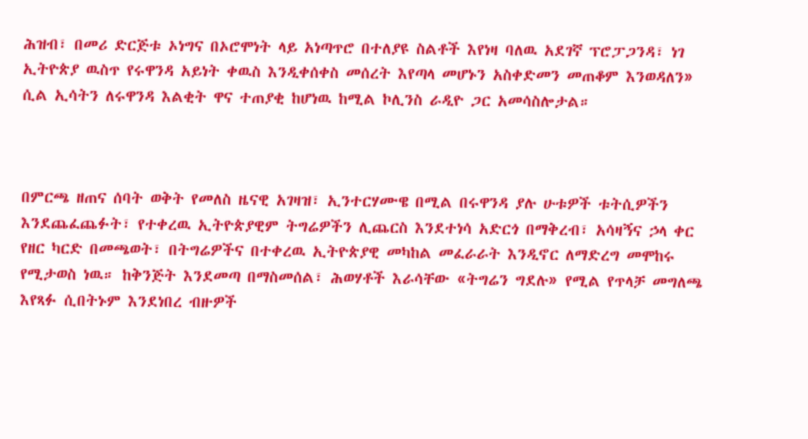ሕዝብ፣ በመሪ ድርጅቱ ኦነግና በኦሮሞነት ላይ አነጣጥሮ በተለያዩ ስልቶች እየነዛ ባለዉ አደገኛ ፕሮፓጋንዳ፣ ነገ ኢትዮጵያ ዉስጥ የሩዋንዳ አይነት ቀዉስ እንዲቀሰቀስ መሰረት እየጣላ መሆኑን አስቀድመን መጠቆም እንወዳለን» ሲል ኢሳትን ለሩዋንዳ እልቂት ዋና ተጠያቂ ከሆነዉ ከሚል ኮሊንስ ራዲዮ ጋር አመሳስሎታል።



በምርጫ ዘጠና ሰባት ወቅት የመለስ ዜናዊ አገዛዝ፣ ኢንተርሃሙዌ በሚል በሩዋንዳ ያሉ ሁቱዎች ቱትሲዎችን እንደጨፈጨፉት፣ የተቀረዉ ኢትዮጵያዊም ትግሬዎችን ሊጨርስ እንደተነሳ አድርጎ በማቅረብ፣ አሳዛኝና ኃላ ቀር የዘር ካርድ በመጫወት፣ በትግሬዎችና በተቀረዉ ኢትዮጵያዊ መካከል መፈራራት እንዲኖር ለማድረግ መሞከሩ የሚታወስ ነዉ። ከቅንጅት እንደመጣ በማስመሰል፣ ሕወሃቶች እራሳቸው «ትግሬን ግደሉ» የሚል የጥላቻ መግለጫ እየጻፉ ሲበትኑም እንደነበረ ብዙዎች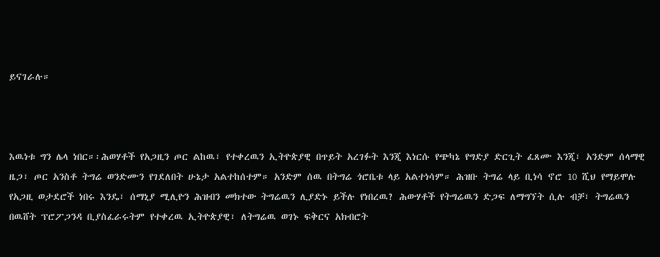ይናገራሉ።



እዉነቱ ግን ሌላ ነበር።፡ሕወሃቶች የአጋዚን ጦር ልከዉ፣ የተቀረዉን ኢትዮጵያዊ በጥይት አረገፉት እንጂ እነርሱ የጭካኔ የግድያ ድርጊት ፈጸሙ እንጂ፣ አንድም ሰላማዊ ዜጋ፣ ጦር አንስቶ ትግሬ ወንድሙን የገደለበት ሁኔታ አልተከሰተም። አንድም ሰዉ በትግሬ ጎሮቤቱ ላይ አልተነሳም። ሕዝቡ ትግሬ ላይ ቢነሳ ኖሮ 10 ሺህ የማይሞሉ የአጋዚ ወታደሮች ነበሩ እንዴ፣ ሰማኒያ ሚሊዮን ሕዝብን መክተው ትግሬዉን ሊያድኑ ይችሉ የነበረዉ? ሕውሃቶች የትግሬዉን ድጋፍ ለማግኘት ሲሉ ብቻ፣ ትግሬዉን በዉሸት ፕሮፖጋንዳ ቢያስፈራሩትም የተቀረዉ ኢትዮጵያዊ፣ ለትግሬዉ ወገኑ ፍቅርና አክብሮት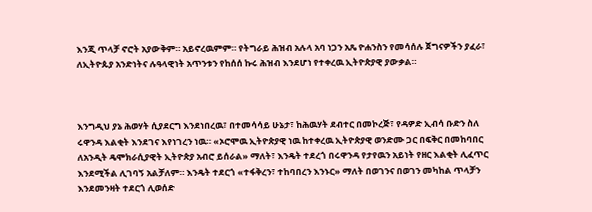እንጂ ጥላቻ ኖሮት አያውቅም። አይኖረዉምም። የትግራይ ሕዝብ አሉላ አባ ነጋን አጼ ዮሐንስን የመሳሰሉ ጀግናዎችን ያፈራ፣ ለኢትዮጱያ አንድነትና ሉዓላዊነት አጥንቱን የከሰሰ ኩሩ ሕዝብ እንደሆነ የተቀረዉ ኢትዮጵያዊ ያውቃል።



እንግዲህ ያኔ ሕወሃት ሲያደርግ እንደነበረዉ፣ በተመሳሳይ ሁኔታ፣ ከሕዉሃት ደብተር በመኮረጅ፣ የዳዎድ ኢብሳ ቡድን ስለ ሩዋንዳ እልቂት እንደገና እየነገረን ነዉ። «ኦሮሞዉ ኢትዮጵያዊ ነዉ ከተቀረዉ ኢትዮጵያዊ ወንድሙ ጋር በፍቅር በመከባበር ለአንዲት ዴሞክራሲያዊት ኢትዮጵያ አብሮ ይሰራል» ማለት፣ እንዴት ተደረጎ በሩዋንዳ የታየዉን አይነት የዘር እልቂት ሊፈጥር እንደሚችል ሊገባኝ አልቻለም። እንዴት ተደርጎ «ተፋቅረን፣ ተከባበረን እንኑር» ማለት በወገንና በወገን መካከል ጥላቻን እንደመንዛት ተደርጎ ሊወሰድ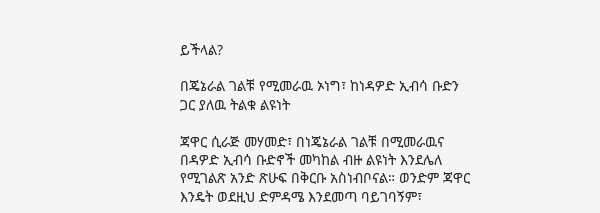ይችላል?

በጄኔራል ገልቹ የሚመራዉ ኦነግ፣ ከነዳዎድ ኢብሳ ቡድን ጋር ያለዉ ትልቁ ልዩነት

ጃዋር ሲራጅ መሃመድ፣ በነጄኔራል ገልቹ በሚመራዉና በዳዎድ ኢብሳ ቡድኖች መካከል ብዙ ልዩነት እንደሌለ የሚገልጽ አንድ ጽሁፍ በቅርቡ አስነብቦናል። ወንድም ጃዋር እንዴት ወደዚህ ድምዳሜ እንደመጣ ባይገባኝም፣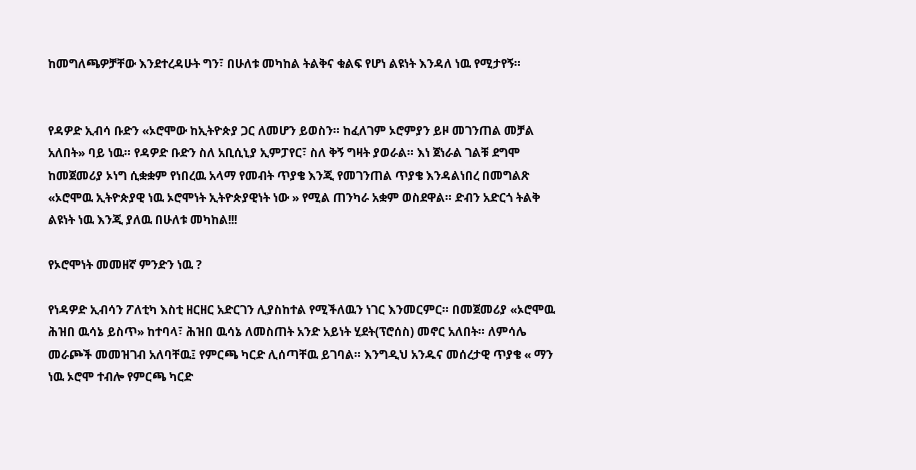ከመግለጫዎቻቸው እንደተረዳሁት ግን፣ በሁለቱ መካከል ትልቅና ቁልፍ የሆነ ልዩነት እንዳለ ነዉ የሚታየኝ።


የዳዎድ ኢብሳ ቡድን «ኦሮሞው ከኢትዮጵያ ጋር ለመሆን ይወስን። ከፈለገም ኦሮምያን ይዞ መገንጠል መቻል አለበት» ባይ ነዉ። የዳዎድ ቡድን ስለ አቢሲኒያ ኢምፓየር፣ ስለ ቅኝ ግዛት ያወራል። እነ ጀነራል ገልቹ ደግሞ ከመጀመሪያ ኦነግ ሲቋቋም የነበረዉ አላማ የመብት ጥያቄ እንጂ የመገንጠል ጥያቄ እንዳልነበረ በመግልጽ «ኦሮሞዉ ኢትዮጵያዊ ነዉ ኦሮሞነት ኢትዮጵያዊነት ነው » የሚል ጠንካራ አቋም ወስደዋል። ድብን አድርጎ ትልቅ ልዩነት ነዉ እንጂ ያለዉ በሁለቱ መካከል!!!

የኦሮሞነት መመዘኛ ምንድን ነዉ ?

የነዳዎድ ኢብሳን ፖለቲካ እስቲ ዘርዘር አድርገን ሊያስከተል የሚችለዉን ነገር እንመርምር። በመጀመሪያ «ኦሮሞዉ ሕዝበ ዉሳኔ ይስጥ» ከተባላ፣ ሕዝበ ዉሳኔ ለመስጠት አንድ አይነት ሂደት(ፕሮሰስ) መኖር አለበት። ለምሳሌ መራጮች መመዝገብ አለባቸዉ፤ የምርጫ ካርድ ሊሰጣቸዉ ይገባል። እንግዲህ አንዱና መሰረታዊ ጥያቄ « ማን ነዉ ኦሮሞ ተብሎ የምርጫ ካርድ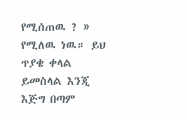የሚሰጠዉ ? » የሚለዉ ነዉ። ይህ ጥያቄ ቀላል ይመስላል እንጂ እጅግ በጣም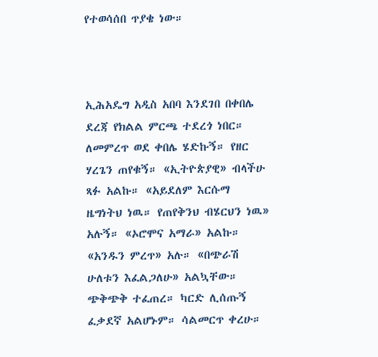የተወሳሰበ ጥያቄ ነው።



ኢሕአዴግ አዲስ አበባ እንደገበ በቀበሌ ደረጃ የክልል ምርጫ ተደረጎ ነበር። ለመምረጥ ወደ ቀበሌ ሄድኩኝ። የዘር ሃረጌን ጠየቁኝ። «ኢትዮጵያዊ» ብላችሁ ጻፉ አልኩ። «አይደለም እርሱማ ዜግነትህ ነዉ። የጠየቅንህ ብሄርህን ነዉ» አሉኝ። «ኦሮሞና አማራ» አልኩ። «አንዱን ምረጥ» አሉ። «በጭራሽ ሁለቱን እፈልጋለሁ» አልኳቸው። ጭቅጭቅ ተፈጠረ። ካርድ ሊሰጡኝ ፈቃደኛ አልሆኑም። ሳልመርጥ ቀረሁ።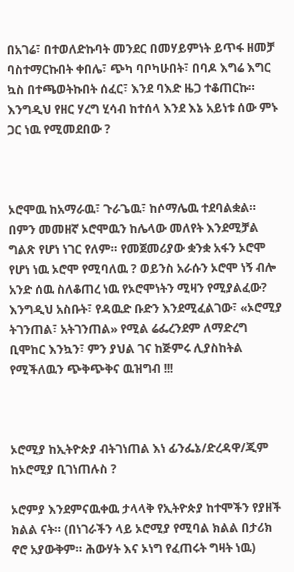በአገሬ፣ በተወለድኩባት መንደር በመሃይምነት ይጥፋ ዘመቻ ባስተማርኩበት ቀበሌ፣ ጭካ ባቦካሁበት፣ በባዶ እግሬ እግር ኳስ በተጫወትኩበት ሰፈር፣ እንደ ባእድ ዜጋ ተቆጠርኩ። እንግዲህ የዘር ሃረግ ሂሳብ ከተሰላ እንደ እኔ አይነቱ ሰው ምኑ ጋር ነዉ የሚመደበው ?



ኦሮሞዉ ከአማራዉ፣ ጉራጌዉ፣ ከሶማሌዉ ተደባልቋል። በምን መመዘኛ ኦሮሞዉን ከሌላው መለየት እንደሚቻል ግልጽ የሆነ ነገር የለም። የመጀመሪያው ቋንቋ አፋን ኦሮሞ የሆነ ነዉ ኦሮሞ የሚባለዉ ? ወይንስ አራሱን ኦሮሞ ነኝ ብሎ አንድ ሰዉ ስለቆጠረ ነዉ የኦሮሞነትን ሚዛን የሚያልፈው? እንግዲህ አስቡት፣ የዳዉድ ቡድን እንደሚፈልገው፣ «ኦሮሚያ ትገንጠል፣ አትገንጠል» የሚል ሬፌረንደም ለማድረግ ቢሞከር እንኳን፣ ምን ያህል ገና ከጅምሩ ሊያስከትል የሚችለዉን ጭቅጭቅና ዉዝግብ !!!



ኦሮሚያ ከኢትዮጵያ ብትገነጠል እነ ፊንፌኔ/ድረዳዋ/ጂም ከኦሮሚያ ቢገነጠሉስ ?

ኦሮምያ እንደምናዉቀዉ ታላላቅ የኢትዮጵያ ከተሞችን የያዘች ክልል ናት። (በነገራችን ላይ ኦሮሚያ የሚባል ክልል በታሪክ ኖሮ አያውቅም። ሕውሃት እና ኦነግ የፈጠሩት ግዛት ነዉ)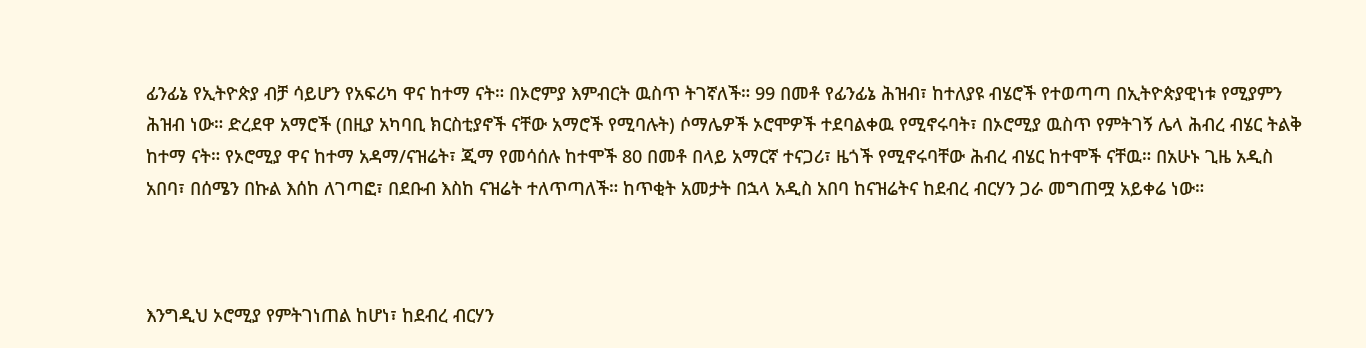ፊንፊኔ የኢትዮጵያ ብቻ ሳይሆን የአፍሪካ ዋና ከተማ ናት። በኦሮምያ እምብርት ዉስጥ ትገኛለች። 99 በመቶ የፊንፊኔ ሕዝብ፣ ከተለያዩ ብሄሮች የተወጣጣ በኢትዮጵያዊነቱ የሚያምን ሕዝብ ነው። ድረደዋ አማሮች (በዚያ አካባቢ ክርስቲያኖች ናቸው አማሮች የሚባሉት) ሶማሌዎች ኦሮሞዎች ተደባልቀዉ የሚኖሩባት፣ በኦሮሚያ ዉስጥ የምትገኝ ሌላ ሕብረ ብሄር ትልቅ ከተማ ናት። የኦሮሚያ ዋና ከተማ አዳማ/ናዝሬት፣ ጂማ የመሳሰሉ ከተሞች 80 በመቶ በላይ አማርኛ ተናጋሪ፣ ዜጎች የሚኖሩባቸው ሕብረ ብሄር ከተሞች ናቸዉ። በአሁኑ ጊዜ አዲስ አበባ፣ በሰሜን በኩል እሰከ ለገጣፎ፣ በደቡብ እስከ ናዝሬት ተለጥጣለች። ከጥቂት አመታት በኋላ አዲስ አበባ ከናዝሬትና ከደብረ ብርሃን ጋራ መግጠሟ አይቀሬ ነው።



እንግዲህ ኦሮሚያ የምትገነጠል ከሆነ፣ ከደብረ ብርሃን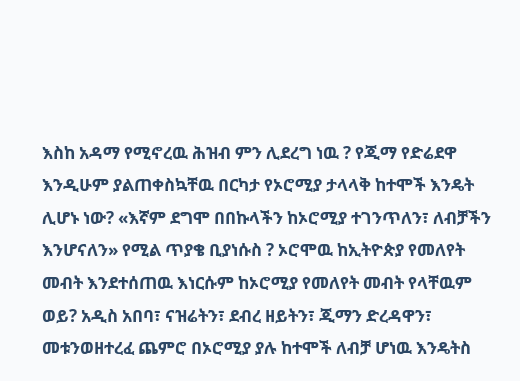እስከ አዳማ የሚኖረዉ ሕዝብ ምን ሊደረግ ነዉ ? የጂማ የድሬደዋ እንዲሁም ያልጠቀስኳቸዉ በርካታ የኦሮሚያ ታላላቅ ከተሞች እንዴት ሊሆኑ ነው? «እኛም ደግሞ በበኩላችን ከኦሮሚያ ተገንጥለን፣ ለብቻችን እንሆናለን» የሚል ጥያቄ ቢያነሱስ ? ኦሮሞዉ ከኢትዮጵያ የመለየት መብት እንደተሰጠዉ እነርሱም ከኦሮሚያ የመለየት መብት የላቸዉም ወይ? አዲስ አበባ፣ ናዝሬትን፣ ደብረ ዘይትን፣ ጂማን ድረዳዋን፣ መቱንወዘተረፈ ጨምሮ በኦሮሚያ ያሉ ከተሞች ለብቻ ሆነዉ እንዴትስ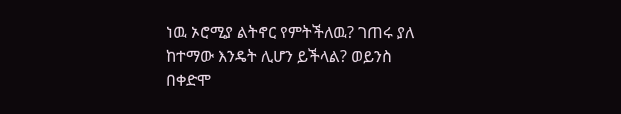ነዉ ኦሮሚያ ልትኖር የምትችለዉ? ገጠሩ ያለ ከተማው እንዴት ሊሆን ይችላል? ወይንስ በቀድሞ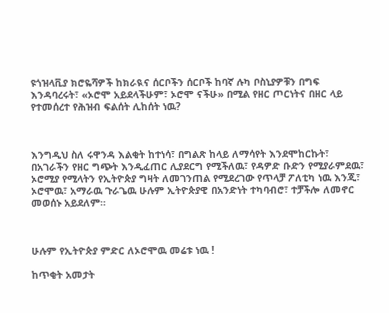ዩጎዝላቪያ ክሮዬሻዎች ከክራዪና ሰርቦችን ሰርቦች ከባኛ ሉካ ቦስኒያዎቹን በግፍ እንዳባረሩት፣ «ኦሮሞ አይደላችሁም፣ ኦሮሞ ናችሁ» በሚል የዘር ጦርነትና በዘር ላይ የተመሰረተ የሕዝብ ፍልሰት ሊከሰት ነዉ?



እንግዲህ ስለ ሩዋንዳ እልቂት ከተነሳ፣ በግልጽ ከላይ ለማሳየት እንደሞከርኩት፣ በአገራችን የዘር ግጭት እንዲፈጠር ሊያደርግ የሚችለዉ፣ የዳዎድ ቡድን የሚያራምደዉ፣ ኦሮሚያ የሚላትን የኢትዮጵያ ግዛት ለመገንጠል የሚደረገው የጥላቻ ፖለቲካ ነዉ እንጂ፣ ኦሮሞዉ፣ አማራዉ ጉራጌዉ ሁሉም ኢትዮጵያዊ በአንድነት ተካባብሮ፣ ተቻችሎ ለመኖር መወሰኑ አይደለም።



ሁሉም የኢትዮጵያ ምድር ለኦሮሞዉ መሬቱ ነዉ !

ከጥቂት አመታት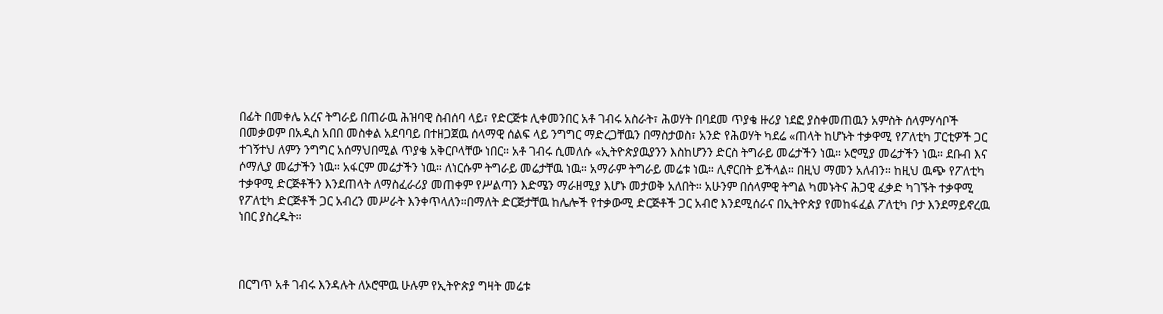በፊት በመቀሌ አረና ትግራይ በጠራዉ ሕዝባዊ ስብሰባ ላይ፣ የድርጅቱ ሊቀመንበር አቶ ገብሩ አስራት፣ ሕወሃት በባደመ ጥያቄ ዙሪያ ነደፎ ያስቀመጠዉን አምስት ሰላምሃሳቦች በመቃወም በአዲስ አበበ መስቀል አደባባይ በተዘጋጀዉ ሰላማዊ ሰልፍ ላይ ንግግር ማድረጋቸዉን በማስታወስ፣ አንድ የሕወሃት ካደሬ «ጠላት ከሆኑት ተቃዋሚ የፖለቲካ ፓርቲዎች ጋር ተገኝተህ ለምን ንግግር አሰማህበሚል ጥያቄ አቅርቦላቸው ነበር። አቶ ገብሩ ሲመለሱ «ኢትዮጵያዉያንን እስከሆንን ድርስ ትግራይ መሬታችን ነዉ። ኦሮሚያ መሬታችን ነዉ። ደቡብ እና ሶማሊያ መሬታችን ነዉ። አፋርም መሬታችን ነዉ። ለነርሱም ትግራይ መሬታቸዉ ነዉ። አማራም ትግራይ መሬቱ ነዉ። ሊኖርበት ይችላል። በዚህ ማመን አለብን። ከዚህ ዉጭ የፖለቲካ ተቃዋሚ ድርጅቶችን እንደጠላት ለማስፈራሪያ መጠቀም የሥልጣን እድሜን ማራዘሚያ እሆኑ መታወቅ አለበት። አሁንም በሰላምዊ ትግል ካመኑትና ሕጋዊ ፈቃድ ካገኙት ተቃዋሚ የፖለቲካ ድርጅቶች ጋር አብረን መሥራት እንቀጥላለን።በማለት ድርጅታቸዉ ከሌሎች የተቃውሚ ድርጅቶች ጋር አብሮ እንደሚሰራና በኢትዮጵያ የመከፋፈል ፖለቲካ ቦታ እንደማይኖረዉ ነበር ያስረዱት።



በርግጥ አቶ ገብሩ እንዳሉት ለኦሮሞዉ ሁሉም የኢትዮጵያ ግዛት መሬቱ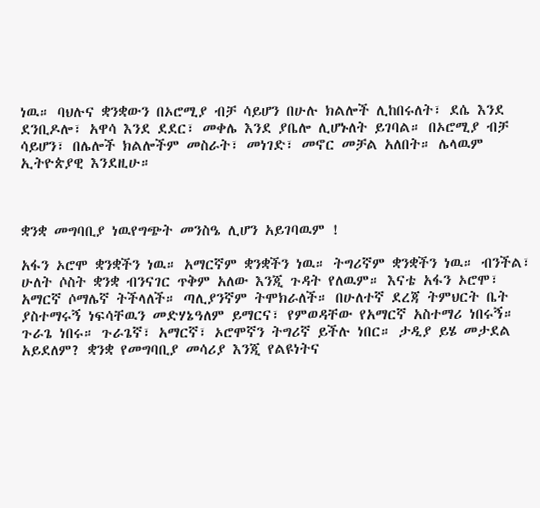ነዉ። ባህሉና ቋንቋውን በኦሮሚያ ብቻ ሳይሆን በሁሉ ክልሎች ሊከበሩለት፣ ደሴ እንደ ደንቢዶሎ፣ አዋሳ እንደ ደደር፣ መቀሌ እንደ ያቤሎ ሊሆኑለት ይገባል። በኦሮሚያ ብቻ ሳይሆን፣ በሌሎች ክልሎችም መስራት፣ መነገድ፣ መኖር መቻል አለበት። ሌላዉም ኢትዮጵያዊ እንደዚሁ።



ቋንቋ መግባቢያ ነዉየግጭት መንስዔ ሊሆን አይገባዉም !

አፋን ኦሮሞ ቋንቋችን ነዉ። አማርኛም ቋንቋችን ነዉ። ትግሪኛም ቋንቋችን ነዉ። ብንችል፣ ሁለት ሶስት ቋንቋ ብንናገር ጥቅም አለው እንጂ ጉዳት የለዉም። እናቴ አፋን ኦሮሞ፣ አማርኛ ሶማሌኛ ትችላለች። ጣሊያንኛም ትሞክራለች። በሁለተኛ ደረጃ ትምህርት ቤት ያስተማሩኝ ነፍሳቸዉን መድሃኔዓለም ይማርና፣ የምወዳቸው የአማርኛ አስተማሪ ነበሩኝ። ጉራጌ ነበሩ። ጉራጌኛ፣ አማርኛ፣ ኦሮሞኛን ትግሪኛ ይችሉ ነበር። ታዲያ ይሄ መታደል አይደለም? ቋንቋ የመግባቢያ መሳሪያ እንጂ የልዩነትና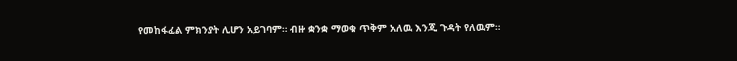የመከፋፈል ምክንያት ሊሆን አይገባም። ብዙ ቋንቋ ማወቁ ጥቅም አለዉ እንጂ ጉዳት የለዉም።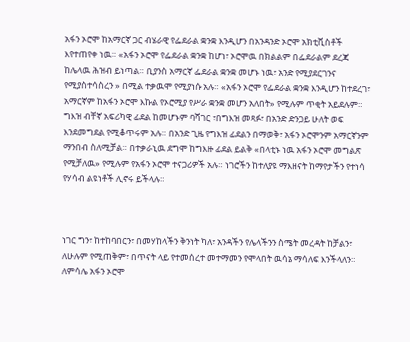አፋን ኦሮሞ ከአማርኛ ጋር ብሄራዊ የፌደራል ቋንቋ እንዲሆን በአንዳንድ ኦሮሞ አክቲቪስቶች እየተጠየቀ ነዉ። «አፋን ኦሮሞ የፌደራል ቋንቋ ከሆነ፣ ኦሮሞዉ በክልልም በፌደራልም ደረጃ ከሌላዉ ሕዝብ ይነጣል። ቢያንስ አማርኛ ፌደራል ቋንቋ መሆኑ ነዉ፣ አንድ የሚያደርገንና የሚያስተሳስረን » በሚል ተቃዉሞ የሚያነሱ አሉ። «አፋን ኦሮሞ የፌደራል ቋንቋ እንዲሆን ከተደረገ፣ አማርኛም ከአፋን ኦሮሞ እኩል የኦሮሚያ የሥራ ቋንቋ መሆን አለበት» የሚሉም ጥቂት አይደሉም። ግእዝ ብቸኛ አፍሪካዊ ፊደል ከመሆኑም ባሻገር ፣በግእዝ መጻፉ፣ በአንድ ድንጋይ ሁለት ወፍ እንደመግደል የሚቆጥሩም አሉ። በአንድ ጊዜ የግእዝ ፊደልን በማወቅ፣ አፋን ኦሮሞንም አማርኛንም ማንበብ ስለሚቻል። በተቃራኒዉ ደግሞ ከግእዙ ፊደል ይልቅ «በላቲኑ ነዉ አፋን ኦሮሞ መግልጽ የሚቻለዉ» የሚሉም የአፋን ኦሮሞ ተናጋሪዎች አሉ። ነገሮችን ከተለያዩ ማእዘናት ከማየታችን የተነሳ የሃሳብ ልዩነቶች ሊኖሩ ይችላሉ።



ነገር ግን፣ ከተከባበርን፣ በመሃከላችን ቅንነት ካለ፣ አንዳችን የሌላችንን ስሜት መረዳት ከቻልን፣ ለሁሉም የሚጠቅም፣ በጥናት ላይ የተመሰረተ መተማመን የሞላበት ዉሳኔ ማሳለፍ እንችላለን። ለምሳሌ አፋን ኦሮሞ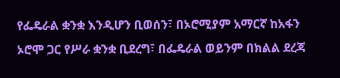የፌዴራል ቋንቋ እንዲሆን ቢወሰን፣ በኦሮሚያም አማርኛ ከአፋን ኦሮሞ ጋር የሥራ ቋንቋ ቢደረግ፣ በፌዴራል ወይንም በክልል ደረጃ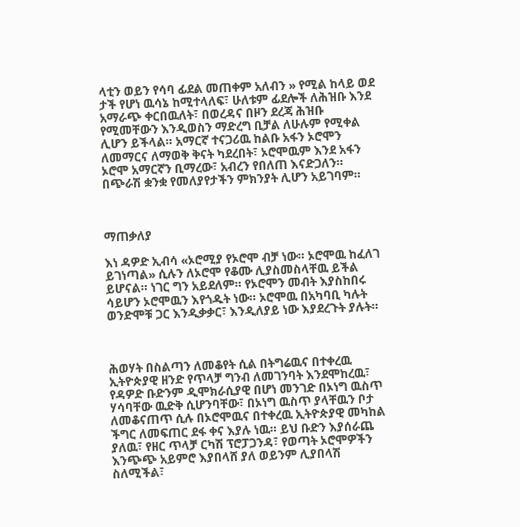ላቲን ወይን የሳባ ፊደል መጠቀም አለብን » የሚል ከላይ ወደ ታች የሆነ ዉሳኔ ከሚተላለፍ፣ ሁለቱም ፊደሎች ለሕዝቡ እንደ አማራጭ ቀርበዉለት፣ በወረዳና በዞን ደረጃ ሕዝቡ የሚመቸውን እንዲወስን ማድረግ ቢቻል ለሁሉም የሚቀል ሊሆን ይችላል። አማርኛ ተናጋሪዉ ከልቡ አፋን ኦሮሞን ለመማርና ለማወቅ ቅናት ካደረበት፣ ኦሮሞዉም እንደ አፋን ኦሮሞ አማርኛን ቢማረው፣ አብረን የበለጠ እናድጋለን። በጭራሽ ቋንቋ የመለያየታችን ምክንያት ሊሆን አይገባም።



ማጠቃለያ

እነ ዳዎድ ኢብሳ «ኦሮሚያ የኦሮሞ ብቻ ነው። ኦሮሞዉ ከፈለገ ይገነጣል» ሲሉን ለኦሮሞ የቆሙ ሊያስመስላቸዉ ይችል ይሆናል። ነገር ግን አይደለም። የኦሮሞን መብት እያስከበሩ ሳይሆን ኦሮሞዉን እየጎዱት ነው። ኦሮሞዉ በአካባቢ ካሉት ወንድሞቹ ጋር እንዲቃቃር፣ እንዲለያይ ነው እያደረጉት ያሉት።



ሕወሃት በስልጣን ለመቆየት ሲል በትግሬዉና በተቀረዉ ኢትዮጵያዊ ዘንድ የጥላቻ ግንብ ለመገንባት እንደሞከረዉ፣ የዳዎድ ቡድንም ዲሞክራሲያዊ በሆነ መንገድ በኦነግ ዉስጥ ሃሳባቸው ዉድቅ ሲሆንባቸው፣ በኦነግ ዉስጥ ያላቸዉን ቦታ ለመቆናጠጥ ሲሉ በኦሮሞዉና በተቀረዉ ኢትዮጵያዊ መካከል ችግር ለመፍጠር ደፋ ቀና እያሉ ነዉ። ይህ ቡድን እያሰራጨ ያለዉ፣ የዘር ጥላቻ ርካሽ ፕሮፓጋንዳ፣ የወጣት ኦሮሞዎችን እንጭጭ አይምሮ እያበላሸ ያለ ወይንም ሊያበላሽ ስለሚችል፣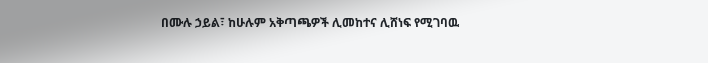በሙሉ ኃይል፣ ከሁሉም አቅጣጫዎች ሊመከተና ሊሸነፍ የሚገባዉ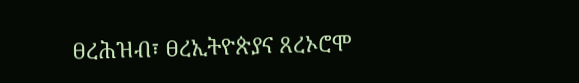ፀረሕዝብ፣ ፀረኢትዮጵያና ጸረኦሮሞ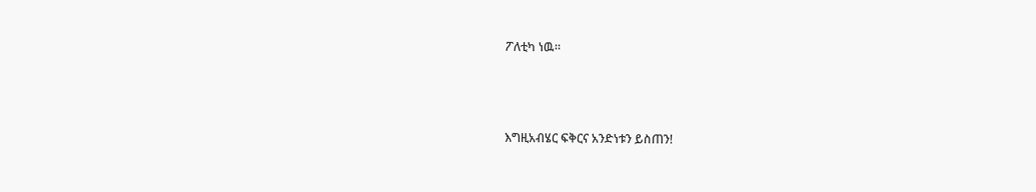ፖለቲካ ነዉ።



እግዚአብሄር ፍቅርና አንድነቱን ይስጠን!